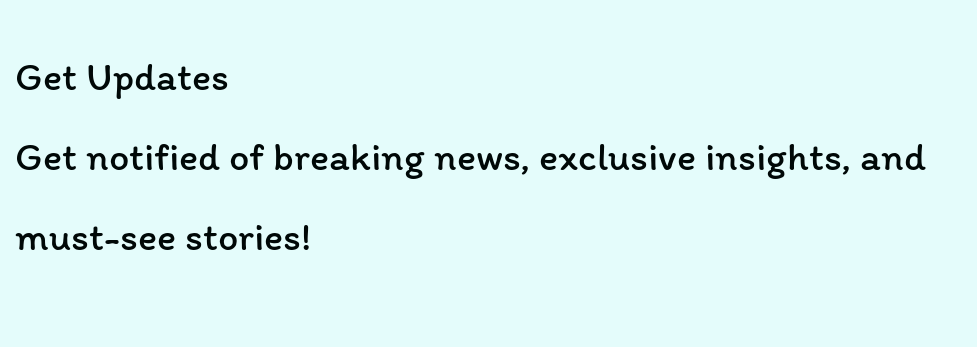Get Updates
Get notified of breaking news, exclusive insights, and must-see stories!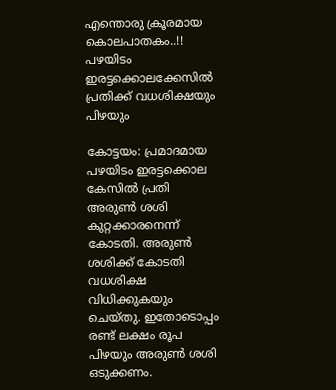എന്തൊരു ക്രൂരമായ കൊലപാതകം..!! പഴയിടം ഇരട്ടക്കൊലക്കേസില്‍ പ്രതിക്ക് വധശിക്ഷയും പിഴയും

കോട്ടയം: പ്രമാദമായ പഴയിടം ഇരട്ടക്കൊല കേസില്‍ പ്രതി അരുണ്‍ ശശി കുറ്റക്കാരനെന്ന് കോടതി. അരുണ്‍ ശശിക്ക് കോടതി വധശിക്ഷ വിധിക്കുകയും ചെയ്തു. ഇതോടൊപ്പം രണ്ട് ലക്ഷം രൂപ പിഴയും അരുണ്‍ ശശി ഒടുക്കണം.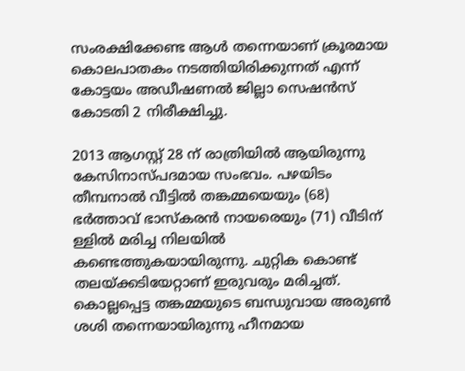സംരക്ഷിക്കേണ്ട ആള്‍ തന്നെയാണ് ക്രൂരമായ കൊലപാതകം നടത്തിയിരിക്കുന്നത് എന്ന് കോട്ടയം അഡീഷണല്‍ ജില്ലാ സെഷന്‍സ് കോടതി 2 നിരീക്ഷിച്ചു.

2013 ആഗസ്റ്റ് 28 ന് രാത്രിയില്‍ ആയിരുന്നു കേസിനാസ്പദമായ സംഭവം. പഴയിടം തീമ്പനാല്‍ വീട്ടില്‍ തങ്കമ്മയെയും (68) ഭര്‍ത്താവ് ഭാസ്‌കരന്‍ നായരെയും (71) വീടിന് ള്ളില്‍ മരിച്ച നിലയില്‍ കണ്ടെത്തുകയായിരുന്നു. ചുറ്റിക കൊണ്ട് തലയ്ക്കടിയേറ്റാണ് ഇരുവരും മരിച്ചത്. കൊല്ലപ്പെട്ട തങ്കമ്മയുടെ ബന്ധുവായ അരുണ്‍ ശശി തന്നെയായിരുന്നു ഹീനമായ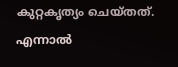കുറ്റകൃത്യം ചെയ്തത്. എന്നാല്‍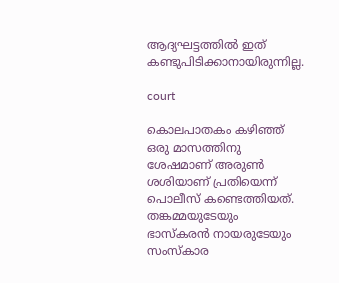ആദ്യഘട്ടത്തില്‍ ഇത് കണ്ടുപിടിക്കാനായിരുന്നില്ല.

court

കൊലപാതകം കഴിഞ്ഞ് ഒരു മാസത്തിനു ശേഷമാണ് അരുണ്‍ ശശിയാണ് പ്രതിയെന്ന് പൊലീസ് കണ്ടെത്തിയത്. തങ്കമ്മയുടേയും ഭാസ്‌കരന്‍ നായരുടേയും സംസ്‌കാര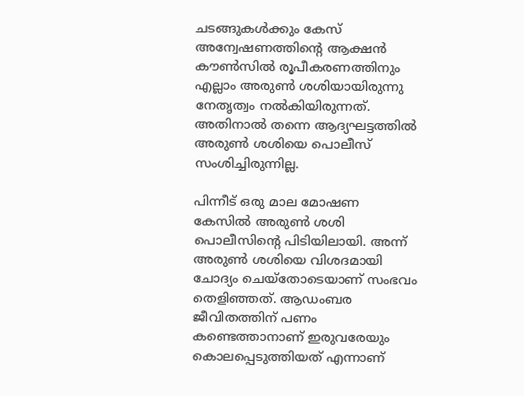ചടങ്ങുകള്‍ക്കും കേസ് അന്വേഷണത്തിന്റെ ആക്ഷന്‍ കൗണ്‍സില്‍ രൂപീകരണത്തിനും എല്ലാം അരുണ്‍ ശശിയായിരുന്നു നേതൃത്വം നല്‍കിയിരുന്നത്. അതിനാല്‍ തന്നെ ആദ്യഘട്ടത്തില്‍ അരുണ്‍ ശശിയെ പൊലീസ് സംശിച്ചിരുന്നില്ല.

പിന്നീട് ഒരു മാല മോഷണ കേസില്‍ അരുണ്‍ ശശി പൊലീസിന്റെ പിടിയിലായി. അന്ന് അരുണ്‍ ശശിയെ വിശദമായി ചോദ്യം ചെയ്‌തോടെയാണ് സംഭവം തെളിഞ്ഞത്. ആഡംബര ജീവിതത്തിന് പണം കണ്ടെത്താനാണ് ഇരുവരേയും കൊലപ്പെടുത്തിയത് എന്നാണ്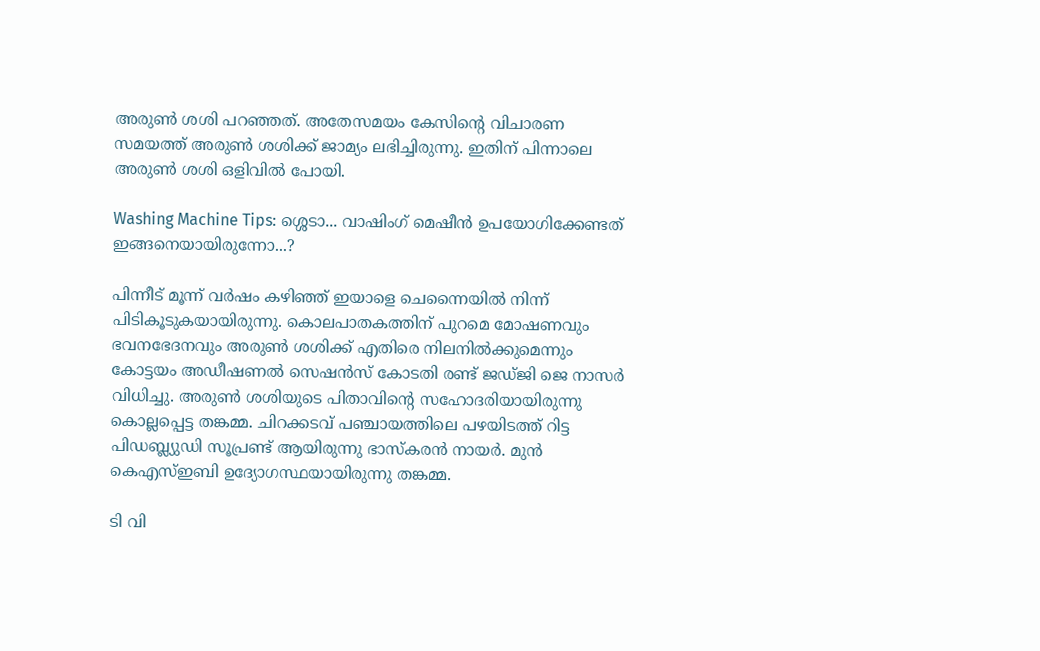അരുണ്‍ ശശി പറഞ്ഞത്. അതേസമയം കേസിന്റെ വിചാരണ സമയത്ത് അരുണ്‍ ശശിക്ക് ജാമ്യം ലഭിച്ചിരുന്നു. ഇതിന് പിന്നാലെ അരുണ്‍ ശശി ഒളിവില്‍ പോയി.

Washing Machine Tips: ശ്ശെടാ... വാഷിംഗ് മെഷീന്‍ ഉപയോഗിക്കേണ്ടത് ഇങ്ങനെയായിരുന്നോ...?

പിന്നീട് മൂന്ന് വര്‍ഷം കഴിഞ്ഞ് ഇയാളെ ചെന്നൈയില്‍ നിന്ന് പിടികൂടുകയായിരുന്നു. കൊലപാതകത്തിന് പുറമെ മോഷണവും ഭവനഭേദനവും അരുണ്‍ ശശിക്ക് എതിരെ നിലനില്‍ക്കുമെന്നും കോട്ടയം അഡീഷണല്‍ സെഷന്‍സ് കോടതി രണ്ട് ജഡ്ജി ജെ നാസര്‍ വിധിച്ചു. അരുണ്‍ ശശിയുടെ പിതാവിന്റെ സഹോദരിയായിരുന്നു കൊല്ലപ്പെട്ട തങ്കമ്മ. ചിറക്കടവ് പഞ്ചായത്തിലെ പഴയിടത്ത് റിട്ട പിഡബ്ല്യുഡി സൂപ്രണ്ട് ആയിരുന്നു ഭാസ്‌കരന്‍ നായര്‍. മുന്‍ കെഎസ്ഇബി ഉദ്യോഗസ്ഥയായിരുന്നു തങ്കമ്മ.

ടി വി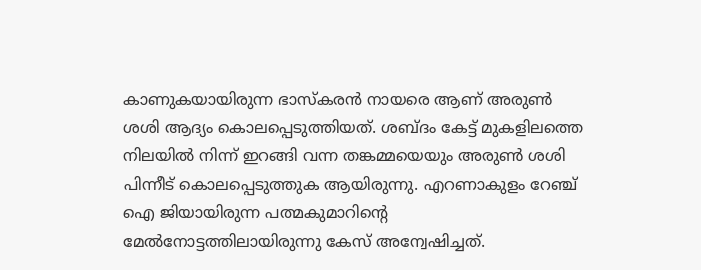കാണുകയായിരുന്ന ഭാസ്‌കരന്‍ നായരെ ആണ് അരുണ്‍ ശശി ആദ്യം കൊലപ്പെടുത്തിയത്. ശബ്ദം കേട്ട് മുകളിലത്തെ നിലയില്‍ നിന്ന് ഇറങ്ങി വന്ന തങ്കമ്മയെയും അരുണ്‍ ശശി പിന്നീട് കൊലപ്പെടുത്തുക ആയിരുന്നു. എറണാകുളം റേഞ്ച് ഐ ജിയായിരുന്ന പത്മകുമാറിന്റെ മേല്‍നോട്ടത്തിലായിരുന്നു കേസ് അന്വേഷിച്ചത്.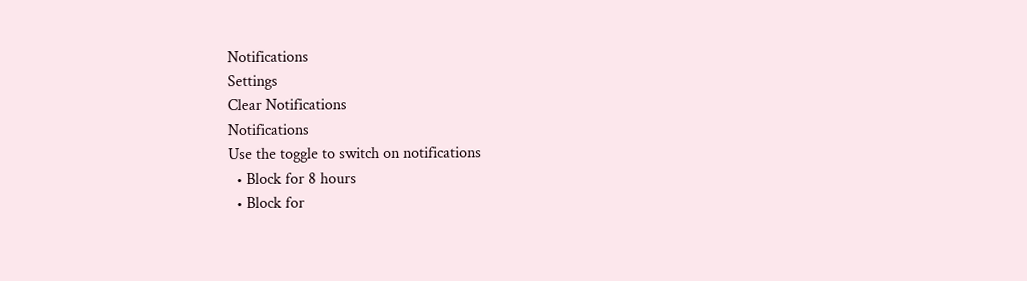Notifications
Settings
Clear Notifications
Notifications
Use the toggle to switch on notifications
  • Block for 8 hours
  • Block for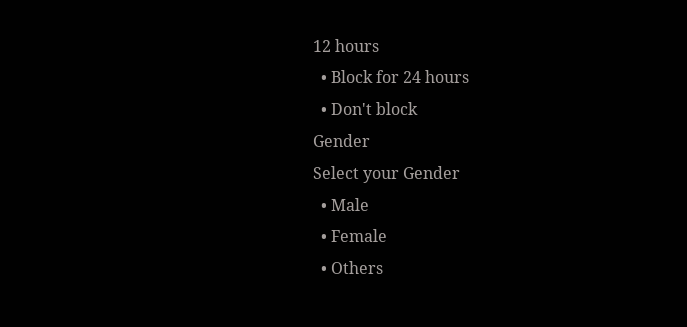12 hours
  • Block for 24 hours
  • Don't block
Gender
Select your Gender
  • Male
  • Female
  • Others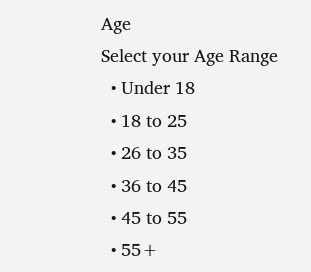Age
Select your Age Range
  • Under 18
  • 18 to 25
  • 26 to 35
  • 36 to 45
  • 45 to 55
  • 55+